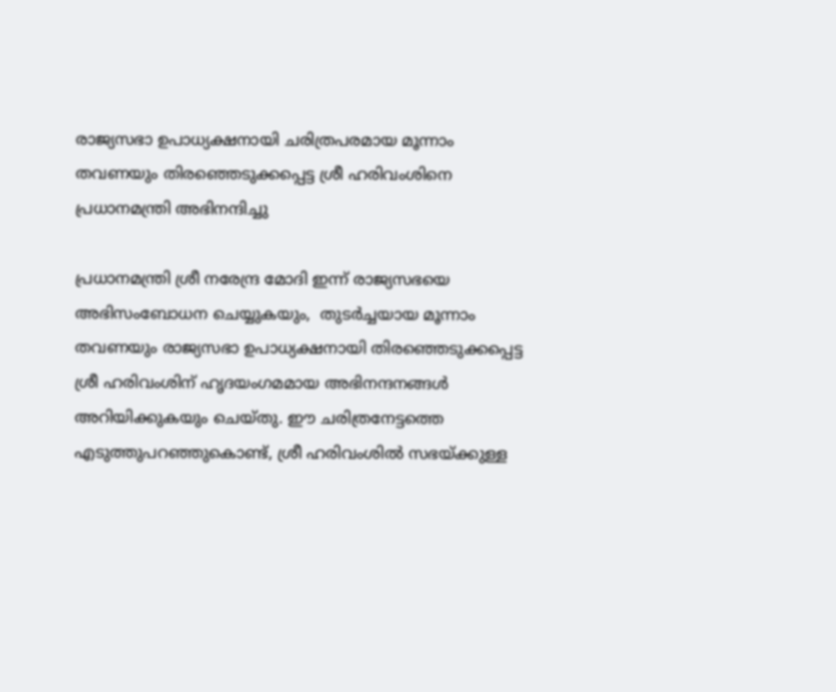രാജ്യസഭാ ഉപാധ്യക്ഷനായി ചരിത്രപരമായ മൂന്നാം തവണയും തിരഞ്ഞെടുക്കപ്പെട്ട ശ്രീ ഹരിവംശിനെ പ്രധാനമന്ത്രി അഭിനന്ദിച്ചു

പ്രധാനമന്ത്രി ശ്രീ നരേന്ദ്ര മോദി ഇന്ന് രാജ്യസഭയെ അഭിസംബോധന ചെയ്യുകയും,  തുടർച്ചയായ മൂന്നാം തവണയും രാജ്യസഭാ ഉപാധ്യക്ഷനായി തിരഞ്ഞെടുക്കപ്പെട്ട ശ്രീ ഹരിവംശിന് ഹൃദയംഗമമായ അഭിനന്ദനങ്ങൾ അറിയിക്കുകയും ചെയ്തു. ഈ ചരിത്രനേട്ടത്തെ എടുത്തുപറഞ്ഞുകൊണ്ട്, ശ്രീ ഹരിവംശിൽ സഭയ്ക്കുള്ള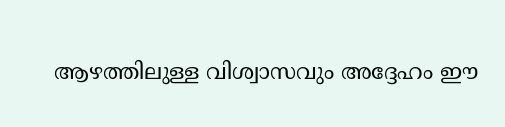ആഴത്തിലുള്ള വിശ്വാസവും അദ്ദേഹം ഈ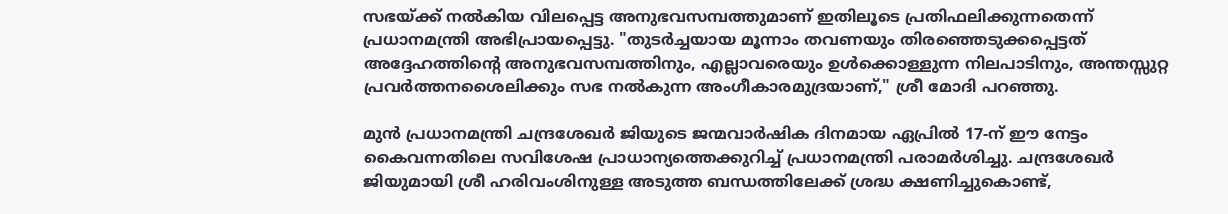സഭയ്ക്ക് നൽകിയ വിലപ്പെട്ട അനുഭവസമ്പത്തുമാണ് ഇതിലൂടെ പ്രതിഫലിക്കുന്നതെന്ന് പ്രധാനമന്ത്രി അഭിപ്രായപ്പെട്ടു. "തുടർച്ചയായ മൂന്നാം തവണയും തിരഞ്ഞെടുക്കപ്പെട്ടത് അദ്ദേഹത്തിന്റെ അനുഭവസമ്പത്തിനും, എല്ലാവരെയും ഉൾക്കൊള്ളുന്ന നിലപാടിനും, അന്തസ്സുറ്റ പ്രവർത്തനശൈലിക്കും സഭ നൽകുന്ന അംഗീകാരമുദ്രയാണ്," ശ്രീ മോദി പറഞ്ഞു.

മുൻ പ്രധാനമന്ത്രി ചന്ദ്രശേഖർ ജിയുടെ ജന്മവാർഷിക ദിനമായ ഏപ്രിൽ 17-ന് ഈ നേട്ടം കൈവന്നതിലെ സവിശേഷ പ്രാധാന്യത്തെക്കുറിച്ച് പ്രധാനമന്ത്രി പരാമർശിച്ചു. ചന്ദ്രശേഖർ ജിയുമായി ശ്രീ ഹരിവംശിനുള്ള അടുത്ത ബന്ധത്തിലേക്ക് ശ്രദ്ധ ക്ഷണിച്ചുകൊണ്ട്,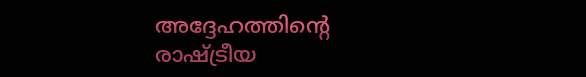അദ്ദേഹത്തിന്റെ രാഷ്ട്രീയ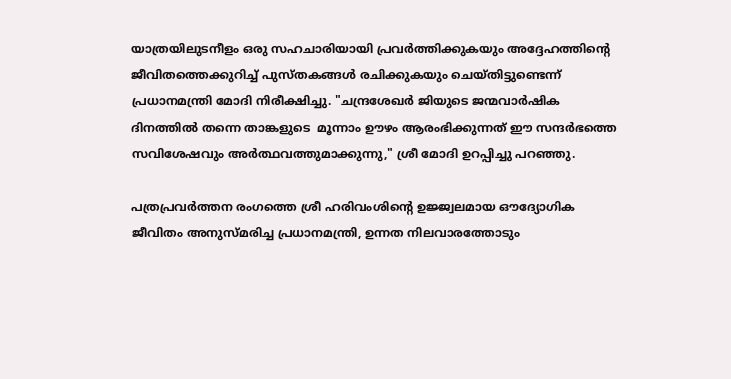യാത്രയിലുടനീളം ഒരു സഹചാരിയായി പ്രവർത്തിക്കുകയും അദ്ദേഹത്തിന്റെ ജീവിതത്തെക്കുറിച്ച് പുസ്തകങ്ങൾ രചിക്കുകയും ചെയ്തിട്ടുണ്ടെന്ന് പ്രധാനമന്ത്രി മോദി നിരീക്ഷിച്ചു. "ചന്ദ്രശേഖർ ജിയുടെ ജന്മവാർഷിക ദിനത്തിൽ തന്നെ താങ്കളുടെ  മൂന്നാം ഊഴം ആരംഭിക്കുന്നത് ഈ സന്ദർഭത്തെ സവിശേഷവും അർത്ഥവത്തുമാക്കുന്നു," ശ്രീ മോദി ഉറപ്പിച്ചു പറഞ്ഞു.

പത്രപ്രവർത്തന രംഗത്തെ ശ്രീ ഹരിവംശിന്റെ ഉജ്ജ്വലമായ ഔദ്യോഗിക ജീവിതം അനുസ്മരിച്ച പ്രധാനമന്ത്രി, ഉന്നത നിലവാരത്തോടും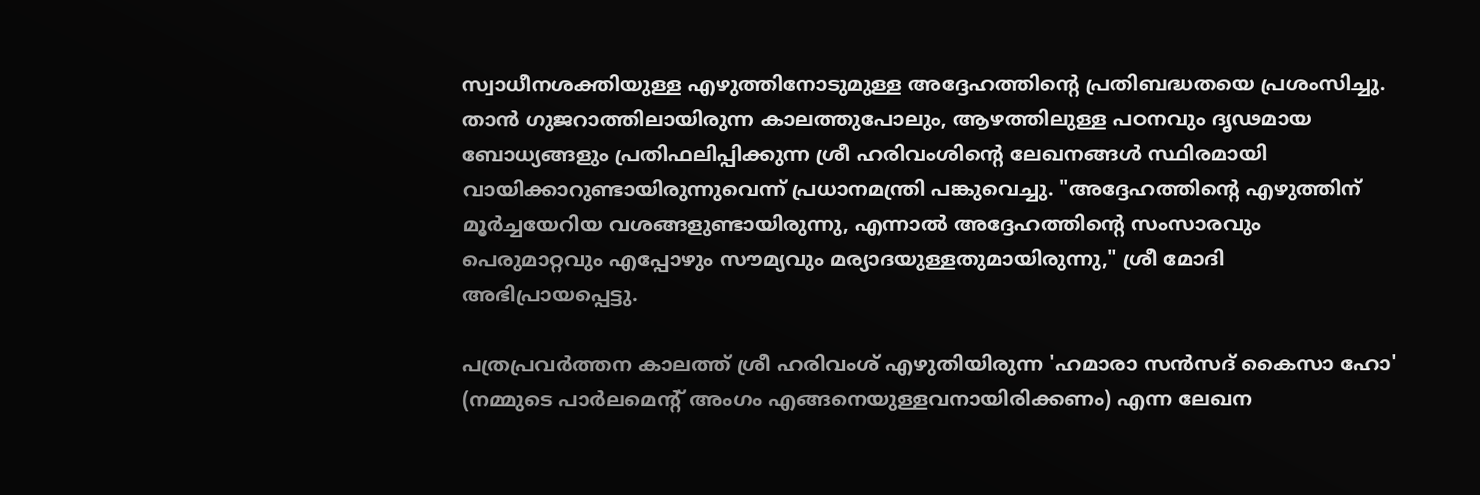സ്വാധീനശക്തിയുള്ള എഴുത്തിനോടുമുള്ള അദ്ദേഹത്തിന്റെ പ്രതിബദ്ധതയെ പ്രശംസിച്ചു. താൻ ഗുജറാത്തിലായിരുന്ന കാലത്തുപോലും, ആഴത്തിലുള്ള പഠനവും ദൃഢമായ ബോധ്യങ്ങളും പ്രതിഫലിപ്പിക്കുന്ന ശ്രീ ഹരിവംശിന്റെ ലേഖനങ്ങൾ സ്ഥിരമായി വായിക്കാറുണ്ടായിരുന്നുവെന്ന് പ്രധാനമന്ത്രി പങ്കുവെച്ചു. "അദ്ദേഹത്തിന്റെ എഴുത്തിന് മൂർച്ചയേറിയ വശങ്ങളുണ്ടായിരുന്നു, എന്നാൽ അദ്ദേഹത്തിന്റെ സംസാരവും പെരുമാറ്റവും എപ്പോഴും സൗമ്യവും മര്യാദയുള്ളതുമായിരുന്നു," ശ്രീ മോദി അഭിപ്രായപ്പെട്ടു.

പത്രപ്രവർത്തന കാലത്ത് ശ്രീ ഹരിവംശ് എഴുതിയിരുന്ന 'ഹമാരാ സൻസദ് കൈസാ ഹോ' (നമ്മുടെ പാർലമെന്റ് അംഗം എങ്ങനെയുള്ളവനായിരിക്കണം) എന്ന ലേഖന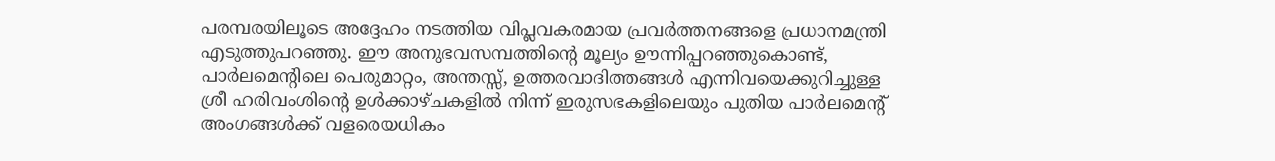പരമ്പരയിലൂടെ അദ്ദേഹം നടത്തിയ വിപ്ലവകരമായ പ്രവർത്തനങ്ങളെ പ്രധാനമന്ത്രി എടുത്തുപറഞ്ഞു. ഈ അനുഭവസമ്പത്തിന്റെ മൂല്യം ഊന്നിപ്പറഞ്ഞുകൊണ്ട്, പാർലമെന്റിലെ പെരുമാറ്റം, അന്തസ്സ്, ഉത്തരവാദിത്തങ്ങൾ എന്നിവയെക്കുറിച്ചുള്ള ശ്രീ ഹരിവംശിന്റെ ഉൾക്കാഴ്ചകളിൽ നിന്ന് ഇരുസഭകളിലെയും പുതിയ പാർലമെന്റ് അംഗങ്ങൾക്ക് വളരെയധികം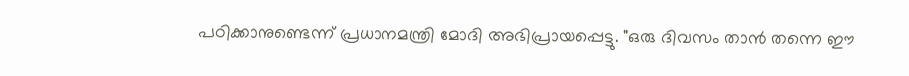പഠിക്കാനുണ്ടെന്ന് പ്രധാനമന്ത്രി മോദി അഭിപ്രായപ്പെട്ടു. "ഒരു ദിവസം താൻ തന്നെ ഈ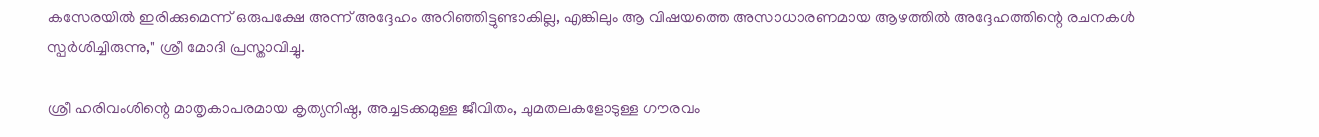കസേരയിൽ ഇരിക്കുമെന്ന് ഒരുപക്ഷേ അന്ന് അദ്ദേഹം അറിഞ്ഞിട്ടുണ്ടാകില്ല, എങ്കിലും ആ വിഷയത്തെ അസാധാരണമായ ആഴത്തിൽ അദ്ദേഹത്തിന്റെ രചനകൾ സ്പർശിച്ചിരുന്നു," ശ്രീ മോദി പ്രസ്താവിച്ചു.

ശ്രീ ഹരിവംശിന്റെ മാതൃകാപരമായ കൃത്യനിഷ്ഠ, അച്ചടക്കമുള്ള ജീവിതം, ചുമതലകളോടുള്ള ഗൗരവം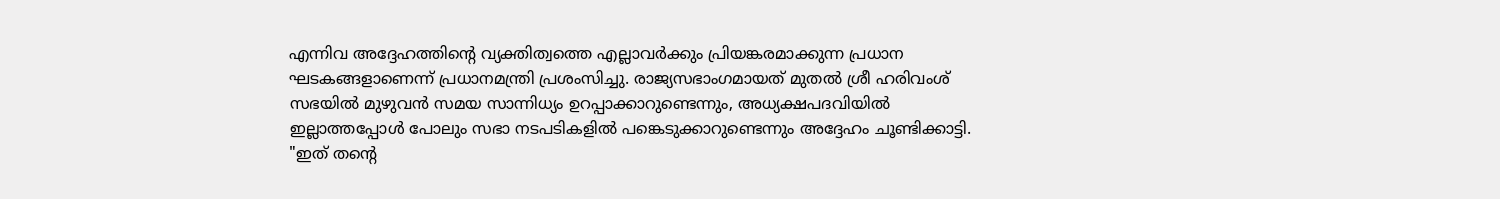എന്നിവ അദ്ദേഹത്തിന്റെ വ്യക്തിത്വത്തെ എല്ലാവർക്കും പ്രിയങ്കരമാക്കുന്ന പ്രധാന ഘടകങ്ങളാണെന്ന് പ്രധാനമന്ത്രി പ്രശംസിച്ചു. രാജ്യസഭാംഗമായത് മുതൽ ശ്രീ ഹരിവംശ് സഭയിൽ മുഴുവൻ സമയ സാന്നിധ്യം ഉറപ്പാക്കാറുണ്ടെന്നും, അധ്യക്ഷപദവിയിൽ ഇല്ലാത്തപ്പോൾ പോലും സഭാ നടപടികളിൽ പങ്കെടുക്കാറുണ്ടെന്നും അദ്ദേഹം ചൂണ്ടിക്കാട്ടി. "ഇത് തന്റെ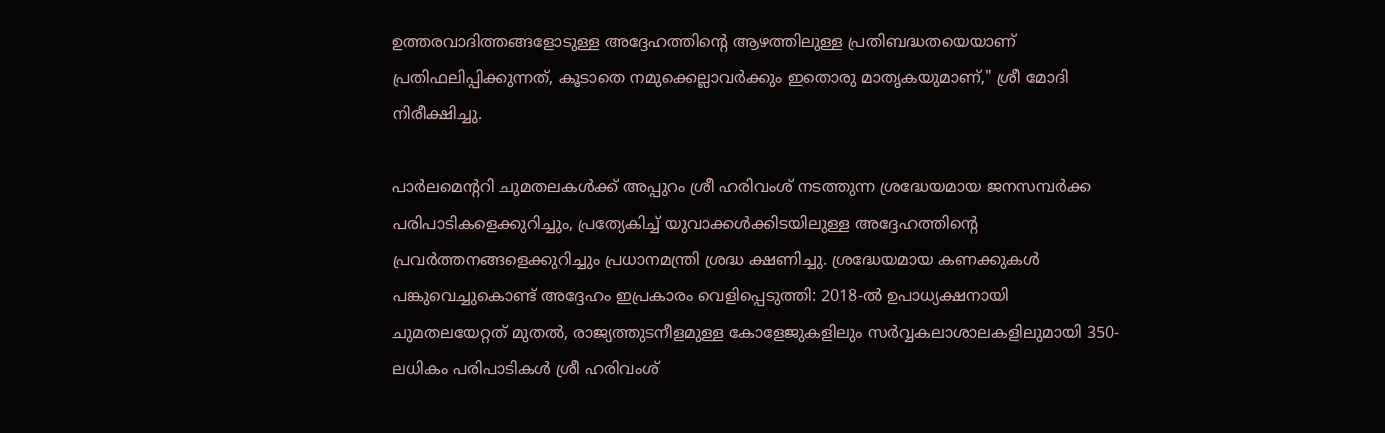ഉത്തരവാദിത്തങ്ങളോടുള്ള അദ്ദേഹത്തിന്റെ ആഴത്തിലുള്ള പ്രതിബദ്ധതയെയാണ് പ്രതിഫലിപ്പിക്കുന്നത്, കൂടാതെ നമുക്കെല്ലാവർക്കും ഇതൊരു മാതൃകയുമാണ്," ശ്രീ മോദി നിരീക്ഷിച്ചു.

പാർലമെന്ററി ചുമതലകൾക്ക് അപ്പുറം ശ്രീ ഹരിവംശ് നടത്തുന്ന ശ്രദ്ധേയമായ ജനസമ്പർക്ക പരിപാടികളെക്കുറിച്ചും, പ്രത്യേകിച്ച് യുവാക്കൾക്കിടയിലുള്ള അദ്ദേഹത്തിന്റെ പ്രവർത്തനങ്ങളെക്കുറിച്ചും പ്രധാനമന്ത്രി ശ്രദ്ധ ക്ഷണിച്ചു. ശ്രദ്ധേയമായ കണക്കുകൾ പങ്കുവെച്ചുകൊണ്ട് അദ്ദേഹം ഇപ്രകാരം വെളിപ്പെടുത്തി: 2018-ൽ ഉപാധ്യക്ഷനായി ചുമതലയേറ്റത് മുതൽ, രാജ്യത്തുടനീളമുള്ള കോളേജുകളിലും സർവ്വകലാശാലകളിലുമായി 350-ലധികം പരിപാടികൾ ശ്രീ ഹരിവംശ്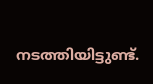നടത്തിയിട്ടുണ്ട്.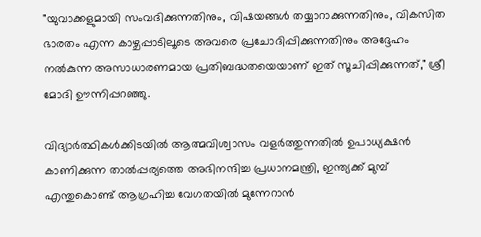"യുവാക്കളുമായി സംവദിക്കുന്നതിനും, വിഷയങ്ങൾ തയ്യാറാക്കുന്നതിനും, വികസിത ഭാരതം എന്ന കാഴ്ചപ്പാടിലൂടെ അവരെ പ്രചോദിപ്പിക്കുന്നതിനും അദ്ദേഹം നൽകുന്ന അസാധാരണമായ പ്രതിബദ്ധതയെയാണ് ഇത് സൂചിപ്പിക്കുന്നത്," ശ്രീ മോദി ഊന്നിപ്പറഞ്ഞു.

വിദ്യാർത്ഥികൾക്കിടയിൽ ആത്മവിശ്വാസം വളർത്തുന്നതിൽ ഉപാധ്യക്ഷൻ കാണിക്കുന്ന താൽപ്പര്യത്തെ അഭിനന്ദിച്ച പ്രധാനമന്ത്രി, ഇന്ത്യക്ക് മുമ്പ് എന്തുകൊണ്ട് ആഗ്രഹിച്ച വേഗതയിൽ മുന്നേറാൻ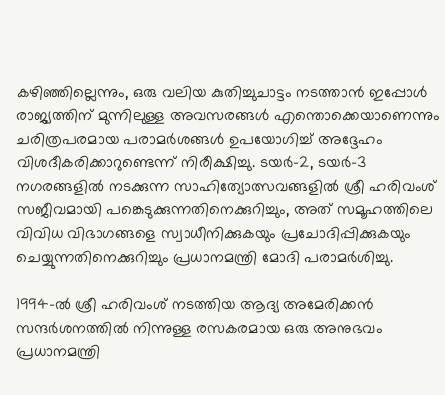കഴിഞ്ഞില്ലെന്നും, ഒരു വലിയ കുതിച്ചുചാട്ടം നടത്താൻ ഇപ്പോൾ രാജ്യത്തിന് മുന്നിലുള്ള അവസരങ്ങൾ എന്തൊക്കെയാണെന്നും ചരിത്രപരമായ പരാമർശങ്ങൾ ഉപയോഗിച്ച് അദ്ദേഹം വിശദീകരിക്കാറുണ്ടെന്ന് നിരീക്ഷിച്ചു. ടയർ-2, ടയർ-3 നഗരങ്ങളിൽ നടക്കുന്ന സാഹിത്യോത്സവങ്ങളിൽ ശ്രീ ഹരിവംശ് സജീവമായി പങ്കെടുക്കുന്നതിനെക്കുറിച്ചും, അത് സമൂഹത്തിലെ വിവിധ വിഭാഗങ്ങളെ സ്വാധീനിക്കുകയും പ്രചോദിപ്പിക്കുകയും ചെയ്യുന്നതിനെക്കുറിച്ചും പ്രധാനമന്ത്രി മോദി പരാമർശിച്ചു.

1994-ൽ ശ്രീ ഹരിവംശ് നടത്തിയ ആദ്യ അമേരിക്കൻ സന്ദർശനത്തിൽ നിന്നുള്ള രസകരമായ ഒരു അനുഭവം പ്രധാനമന്ത്രി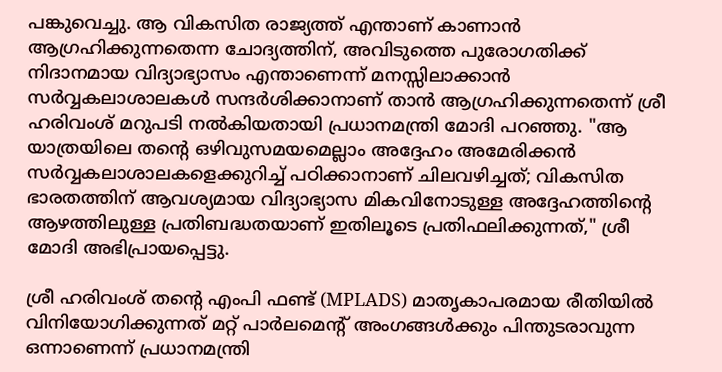പങ്കുവെച്ചു. ആ വികസിത രാജ്യത്ത് എന്താണ് കാണാൻ ആഗ്രഹിക്കുന്നതെന്ന ചോദ്യത്തിന്, അവിടുത്തെ പുരോഗതിക്ക് നിദാനമായ വിദ്യാഭ്യാസം എന്താണെന്ന് മനസ്സിലാക്കാൻ സർവ്വകലാശാലകൾ സന്ദർശിക്കാനാണ് താൻ ആഗ്രഹിക്കുന്നതെന്ന് ശ്രീ ഹരിവംശ് മറുപടി നൽകിയതായി പ്രധാനമന്ത്രി മോദി പറഞ്ഞു. "ആ യാത്രയിലെ തന്റെ ഒഴിവുസമയമെല്ലാം അദ്ദേഹം അമേരിക്കൻ സർവ്വകലാശാലകളെക്കുറിച്ച് പഠിക്കാനാണ് ചിലവഴിച്ചത്; വികസിത ഭാരതത്തിന് ആവശ്യമായ വിദ്യാഭ്യാസ മികവിനോടുള്ള അദ്ദേഹത്തിന്റെ ആഴത്തിലുള്ള പ്രതിബദ്ധതയാണ് ഇതിലൂടെ പ്രതിഫലിക്കുന്നത്," ശ്രീ മോദി അഭിപ്രായപ്പെട്ടു.

ശ്രീ ഹരിവംശ് തന്റെ എംപി ഫണ്ട് (MPLADS) മാതൃകാപരമായ രീതിയിൽ വിനിയോഗിക്കുന്നത് മറ്റ് പാർലമെന്റ് അംഗങ്ങൾക്കും പിന്തുടരാവുന്ന ഒന്നാണെന്ന് പ്രധാനമന്ത്രി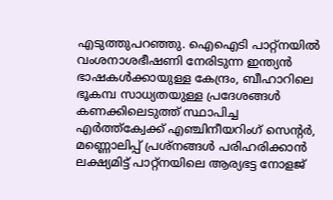എടുത്തുപറഞ്ഞു. ഐഐടി പാറ്റ്‌നയിൽ വംശനാശഭീഷണി നേരിടുന്ന ഇന്ത്യൻ ഭാഷകൾക്കായുള്ള കേന്ദ്രം, ബീഹാറിലെ ഭൂകമ്പ സാധ്യതയുള്ള പ്രദേശങ്ങൾ കണക്കിലെടുത്ത് സ്ഥാപിച്ച എർത്ത്ക്വേക്ക് എഞ്ചിനീയറിംഗ് സെന്റർ, മണ്ണൊലിപ്പ് പ്രശ്നങ്ങൾ പരിഹരിക്കാൻ ലക്ഷ്യമിട്ട് പാറ്റ്‌നയിലെ ആര്യഭട്ട നോളജ്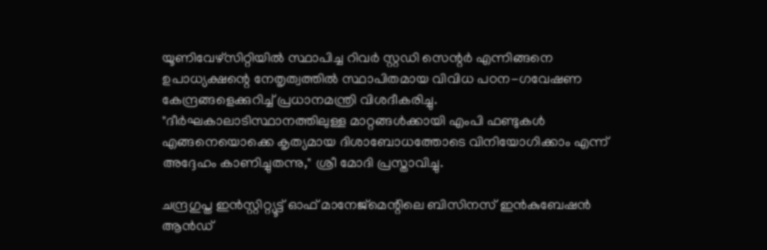യൂണിവേഴ്സിറ്റിയിൽ സ്ഥാപിച്ച റിവർ സ്റ്റഡി സെന്റർ എന്നിങ്ങനെ ഉപാധ്യക്ഷന്റെ നേതൃത്വത്തിൽ സ്ഥാപിതമായ വിവിധ പഠന-ഗവേഷണ കേന്ദ്രങ്ങളെക്കുറിച്ച് പ്രധാനമന്ത്രി വിശദീകരിച്ചു. "ദീർഘകാലാടിസ്ഥാനത്തിലുള്ള മാറ്റങ്ങൾക്കായി എംപി ഫണ്ടുകൾ എങ്ങനെയൊക്കെ കൃത്യമായ ദിശാബോധത്തോടെ വിനിയോഗിക്കാം എന്ന് അദ്ദേഹം കാണിച്ചുതന്നു," ശ്രീ മോദി പ്രസ്താവിച്ചു.

ചന്ദ്രഗുപ്ത ഇൻസ്റ്റിറ്റ്യൂട്ട് ഓഫ് മാനേജ്‌മെന്റിലെ ബിസിനസ് ഇൻകുബേഷൻ ആൻഡ്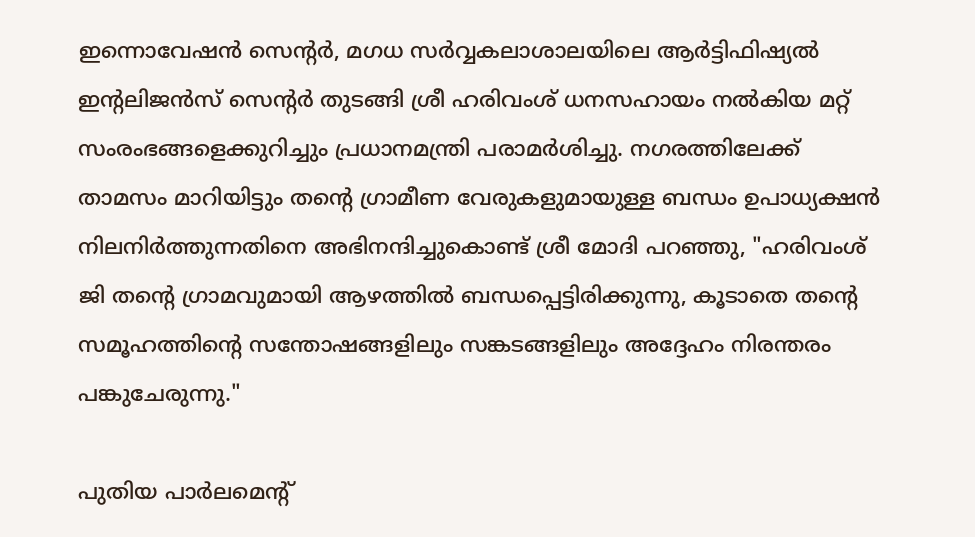ഇന്നൊവേഷൻ സെന്റർ, മഗധ സർവ്വകലാശാലയിലെ ആർട്ടിഫിഷ്യൽ ഇന്റലിജൻസ് സെന്റർ തുടങ്ങി ശ്രീ ഹരിവംശ് ധനസഹായം നൽകിയ മറ്റ് സംരംഭങ്ങളെക്കുറിച്ചും പ്രധാനമന്ത്രി പരാമർശിച്ചു. നഗരത്തിലേക്ക് താമസം മാറിയിട്ടും തന്റെ ഗ്രാമീണ വേരുകളുമായുള്ള ബന്ധം ഉപാധ്യക്ഷൻ നിലനിർത്തുന്നതിനെ അഭിനന്ദിച്ചുകൊണ്ട് ശ്രീ മോദി പറഞ്ഞു, "ഹരിവംശ് ജി തന്റെ ഗ്രാമവുമായി ആഴത്തിൽ ബന്ധപ്പെട്ടിരിക്കുന്നു, കൂടാതെ തന്റെ സമൂഹത്തിന്റെ സന്തോഷങ്ങളിലും സങ്കടങ്ങളിലും അദ്ദേഹം നിരന്തരം പങ്കുചേരുന്നു."

പുതിയ പാർലമെന്റ്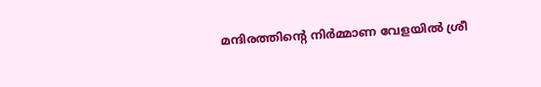മന്ദിരത്തിന്റെ നിർമ്മാണ വേളയിൽ ശ്രീ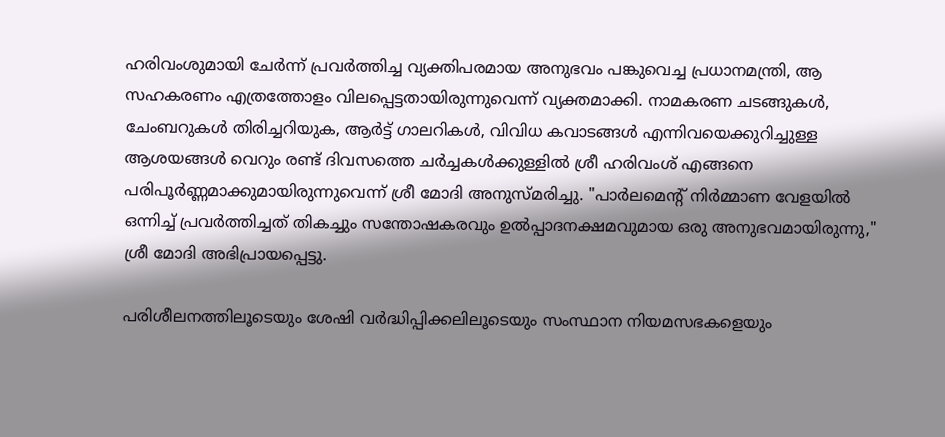ഹരിവംശുമായി ചേർന്ന് പ്രവർത്തിച്ച വ്യക്തിപരമായ അനുഭവം പങ്കുവെച്ച പ്രധാനമന്ത്രി, ആ സഹകരണം എത്രത്തോളം വിലപ്പെട്ടതായിരുന്നുവെന്ന് വ്യക്തമാക്കി. നാമകരണ ചടങ്ങുകൾ, ചേംബറുകൾ തിരിച്ചറിയുക, ആർട്ട് ഗാലറികൾ, വിവിധ കവാടങ്ങൾ എന്നിവയെക്കുറിച്ചുള്ള ആശയങ്ങൾ വെറും രണ്ട് ദിവസത്തെ ചർച്ചകൾക്കുള്ളിൽ ശ്രീ ഹരിവംശ് എങ്ങനെ പരിപൂർണ്ണമാക്കുമായിരുന്നുവെന്ന് ശ്രീ മോദി അനുസ്മരിച്ചു. "പാർലമെന്റ് നിർമ്മാണ വേളയിൽ ഒന്നിച്ച് പ്രവർത്തിച്ചത് തികച്ചും സന്തോഷകരവും ഉൽപ്പാദനക്ഷമവുമായ ഒരു അനുഭവമായിരുന്നു," ശ്രീ മോദി അഭിപ്രായപ്പെട്ടു.

പരിശീലനത്തിലൂടെയും ശേഷി വർദ്ധിപ്പിക്കലിലൂടെയും സംസ്ഥാന നിയമസഭകളെയും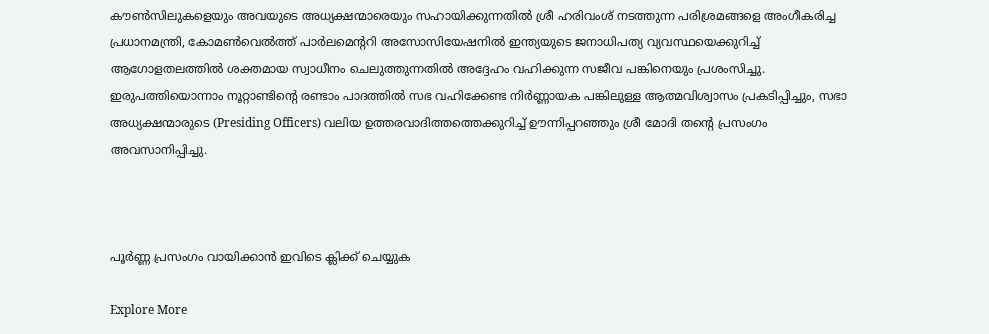കൗൺസിലുകളെയും അവയുടെ അധ്യക്ഷന്മാരെയും സഹായിക്കുന്നതിൽ ശ്രീ ഹരിവംശ് നടത്തുന്ന പരിശ്രമങ്ങളെ അംഗീകരിച്ച പ്രധാനമന്ത്രി, കോമൺവെൽത്ത് പാർലമെന്ററി അസോസിയേഷനിൽ ഇന്ത്യയുടെ ജനാധിപത്യ വ്യവസ്ഥയെക്കുറിച്ച് ആഗോളതലത്തിൽ ശക്തമായ സ്വാധീനം ചെലുത്തുന്നതിൽ അദ്ദേഹം വഹിക്കുന്ന സജീവ പങ്കിനെയും പ്രശംസിച്ചു. ഇരുപത്തിയൊന്നാം നൂറ്റാണ്ടിന്റെ രണ്ടാം പാദത്തിൽ സഭ വഹിക്കേണ്ട നിർണ്ണായക പങ്കിലുള്ള ആത്മവിശ്വാസം പ്രകടിപ്പിച്ചും, സഭാ അധ്യക്ഷന്മാരുടെ (Presiding Officers) വലിയ ഉത്തരവാദിത്തത്തെക്കുറിച്ച് ഊന്നിപ്പറഞ്ഞും ശ്രീ മോദി തന്റെ പ്രസംഗം അവസാനിപ്പിച്ചു.



പൂർണ്ണ പ്രസംഗം വായിക്കാൻ ഇവിടെ ക്ലിക്ക് ചെയ്യുക

Explore More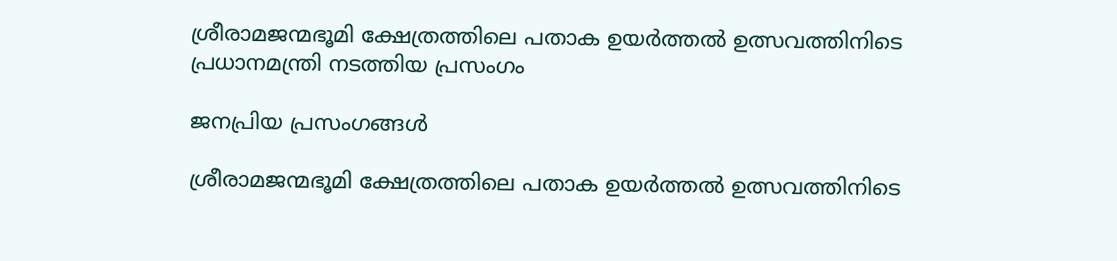ശ്രീരാമജന്മഭൂമി ക്ഷേത്രത്തിലെ പതാക ഉയർത്തൽ ഉത്സവത്തിനിടെ പ്രധാനമന്ത്രി നടത്തിയ പ്രസംഗം

ജനപ്രിയ പ്രസംഗങ്ങൾ

ശ്രീരാമജന്മഭൂമി ക്ഷേത്രത്തിലെ പതാക ഉയർത്തൽ ഉത്സവത്തിനിടെ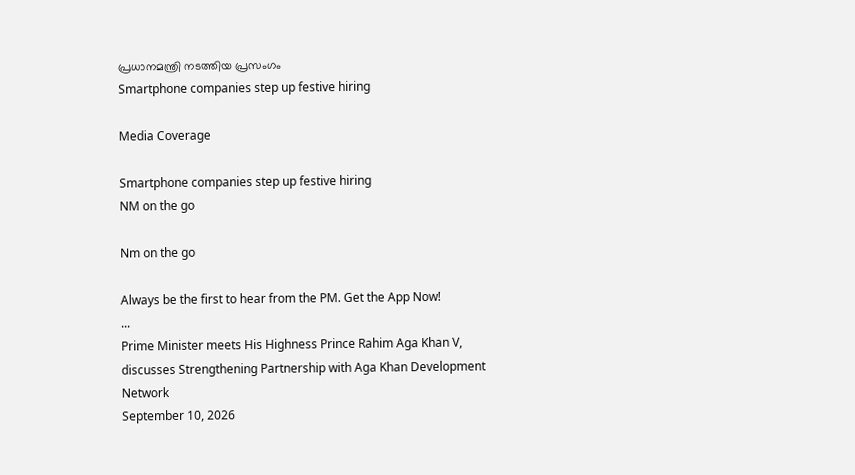പ്രധാനമന്ത്രി നടത്തിയ പ്രസംഗം
Smartphone companies step up festive hiring

Media Coverage

Smartphone companies step up festive hiring
NM on the go

Nm on the go

Always be the first to hear from the PM. Get the App Now!
...
Prime Minister meets His Highness Prince Rahim Aga Khan V, discusses Strengthening Partnership with Aga Khan Development Network
September 10, 2026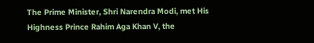The Prime Minister, Shri Narendra Modi, met His Highness Prince Rahim Aga Khan V, the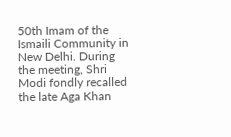50th Imam of the Ismaili Community in New Delhi. During the meeting, Shri Modi fondly recalled the late Aga Khan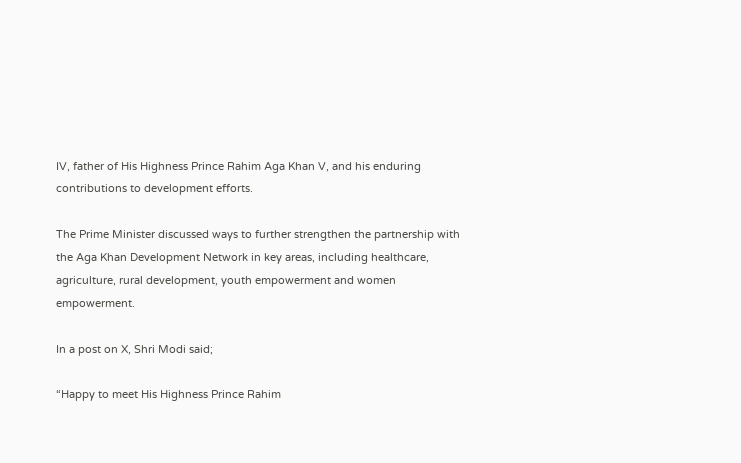IV, father of His Highness Prince Rahim Aga Khan V, and his enduring contributions to development efforts.

The Prime Minister discussed ways to further strengthen the partnership with the Aga Khan Development Network in key areas, including healthcare, agriculture, rural development, youth empowerment and women empowerment.

In a post on X, Shri Modi said;

“Happy to meet His Highness Prince Rahim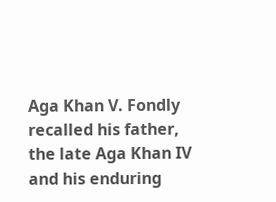Aga Khan V. Fondly recalled his father, the late Aga Khan IV and his enduring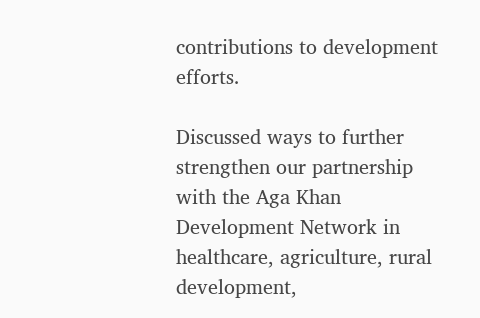contributions to development efforts.

Discussed ways to further strengthen our partnership with the Aga Khan Development Network in healthcare, agriculture, rural development,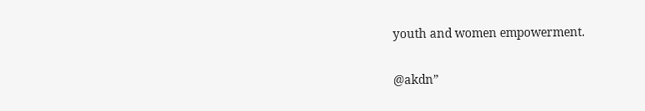youth and women empowerment.

@akdn”